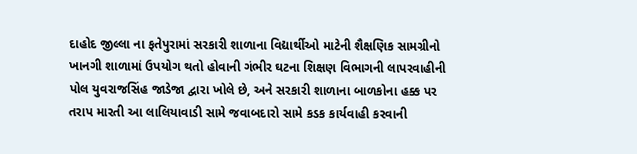દાહોદ જીલ્લા ના ફતેપુરામાં સરકારી શાળાના વિદ્યાર્થીઓ માટેની શૈક્ષણિક સામગ્રીનો ખાનગી શાળામાં ઉપયોગ થતો હોવાની ગંભીર ઘટના શિક્ષણ વિભાગની લાપરવાહીની પોલ યુવરાજસિંહ જાડેજા દ્વારા ખોલે છે, અને સરકારી શાળાના બાળકોના હક્ક પર તરાપ મારતી આ લાલિયાવાડી સામે જવાબદારો સામે કડક કાર્યવાહી કરવાની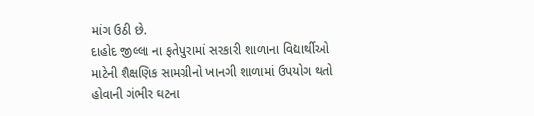માંગ ઉઠી છે.
દાહોદ જીલ્લા ના ફતેપુરામાં સરકારી શાળાના વિદ્યાર્થીઓ માટેની શૈક્ષણિક સામગ્રીનો ખાનગી શાળામાં ઉપયોગ થતો હોવાની ગંભીર ઘટના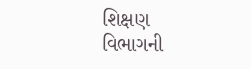શિક્ષણ વિભાગની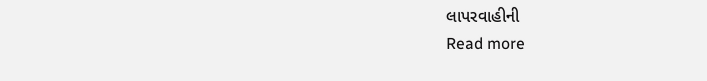લાપરવાહીની
Read more